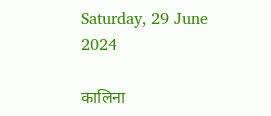Saturday, 29 June 2024

कालिना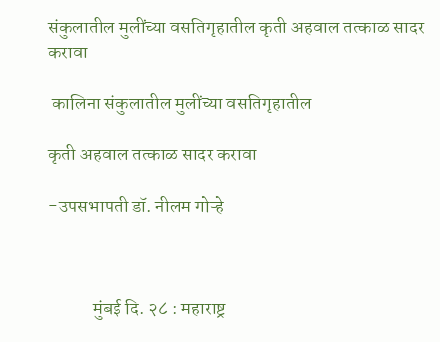संकुलातील मुलींच्या वसतिगृहातील कृती अहवाल तत्काळ सादर करावा

 कालिना संकुलातील मुलींच्या वसतिगृहातील

कृती अहवाल तत्काळ सादर करावा

-उपसभापती डॉ. नीलम गोऱ्हे



            मुंबई दि. २८ : महाराष्ट्र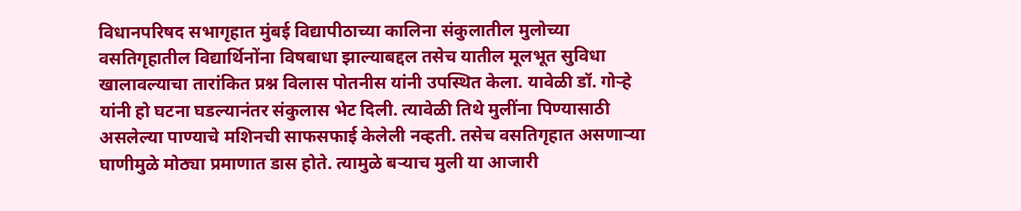विधानपरिषद सभागृहात मुंबई विद्यापीठाच्या कालिना संकुलातील मुलोच्या वसतिगृहातील विद्यार्थिनोंना विषबाधा झाल्याबद्दल तसेच यातील मूलभूत सुविधा खालावल्याचा तारांकित प्रश्न विलास पोतनीस यांनी उपस्थित केला. यावेळी डॉ. गोऱ्हे यांनी हो घटना घडल्यानंतर संकुलास भेट दिली. त्यावेळी तिथे मुलींना पिण्यासाठी असलेल्या पाण्याचे मशिनची साफसफाई केलेली नव्हती. तसेच वसतिगृहात असणाऱ्या घाणीमुळे मोठ्या प्रमाणात डास होते. त्यामुळे बऱ्याच मुली या आजारी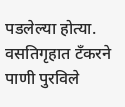पडलेल्या होत्या. वसतिगृहात टँकरने पाणी पुरविले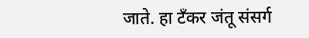जाते. हा टँकर जंतू संसर्ग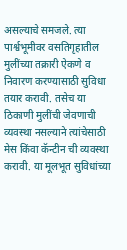असल्याचे समजले. त्या पार्श्वभूमीवर वसतिगृहातील मुलींच्या तक्रारी ऐकणे व निवारण करण्यासाठी सुविधा तयार करावी. तसेच या ठिकाणी मुलींची जेवणाची व्यवस्था नसल्याने त्यांचेसाठी मेस किंवा कॅन्टीन ची व्यवस्था करावी. या मूलभूत सुविधांच्या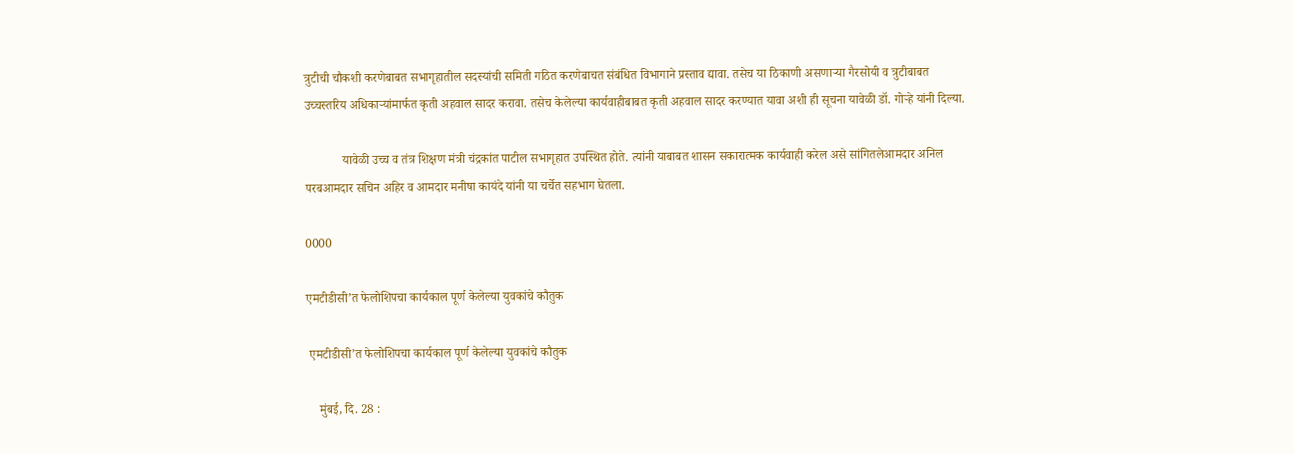त्रुटीची चौकशी करणेबाबत सभागृहातील सदस्यांची समिती गठित करणेबाचत संबंधित विभागाने प्रस्ताव द्यावा. तसेच या ठिकाणी असणाऱ्या गैरसोयी व त्रुटीबाबत उच्चस्तरिय अधिकाऱ्यांमार्फत कृती अहवाल सादर करावा. तसेच केलेल्या कार्यवाहीबाबत कृती अहवाल सादर करण्यात यावा अशी ही सूचना यावेळी डॉ. गोऱ्हे यांनी दिल्या.

            यावेळी उच्च व तंत्र शिक्षण मंत्री चंद्रकांत पाटील सभागृहात उपस्थित होते. त्यांनी याबाबत शासन सकारात्मक कार्यवाही करेल असे सांगितलेआमदार अनिल परबआमदार सचिन अहिर व आमदार मनीषा कायंदे यांनी या चर्चेत सहभाग घेतला.

0000

एमटीडीसी’त फेलोशिपचा कार्यकाल पूर्ण केलेल्या युवकांचे कौतुक

 एमटीडीसी’त फेलोशिपचा कार्यकाल पूर्ण केलेल्या युवकांचे कौतुक

    मुंबई, दि. 28 :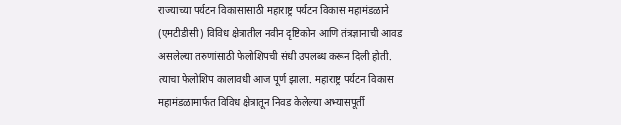राज्याच्या पर्यटन विकासासाठी महाराष्ट्र पर्यटन विकास महामंडळाने (एमटीडीसी) विविध क्षेत्रातील नवीन दृष्टिकोन आणि तंत्रज्ञानाची आवड असलेल्या तरुणांसाठी फेलोशिपची संधी उपलब्ध करून दिली होती. त्याचा फेलोशिप कालावधी आज पूर्ण झाला. महाराष्ट्र पर्यटन विकास महामंडळामार्फत विविध क्षेत्रातून निवड केलेल्या अभ्यासपूर्ती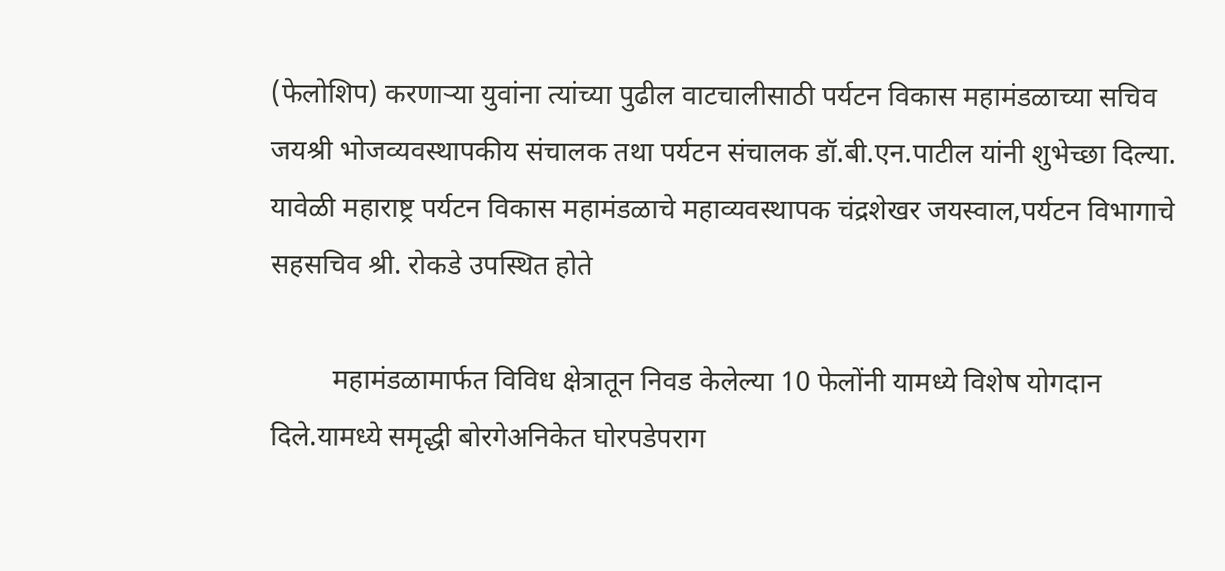(फेलोशिप) करणाऱ्या युवांना त्यांच्या पुढील वाटचालीसाठी पर्यटन विकास महामंडळाच्या सचिव जयश्री भोजव्यवस्थापकीय संचालक तथा पर्यटन संचालक डॉ.बी.एन.पाटील यांनी शुभेच्छा दिल्या. यावेळी महाराष्ट्र पर्यटन विकास महामंडळाचे महाव्यवस्थापक चंद्रशेखर जयस्वाल,पर्यटन विभागाचे सहसचिव श्री. रोकडे उपस्थित होते

         महामंडळामार्फत विविध क्षेत्रातून निवड केलेल्या 10 फेलोंनी यामध्ये विशेष योगदान दिले.यामध्ये समृद्धी बोरगेअनिकेत घोरपडेपराग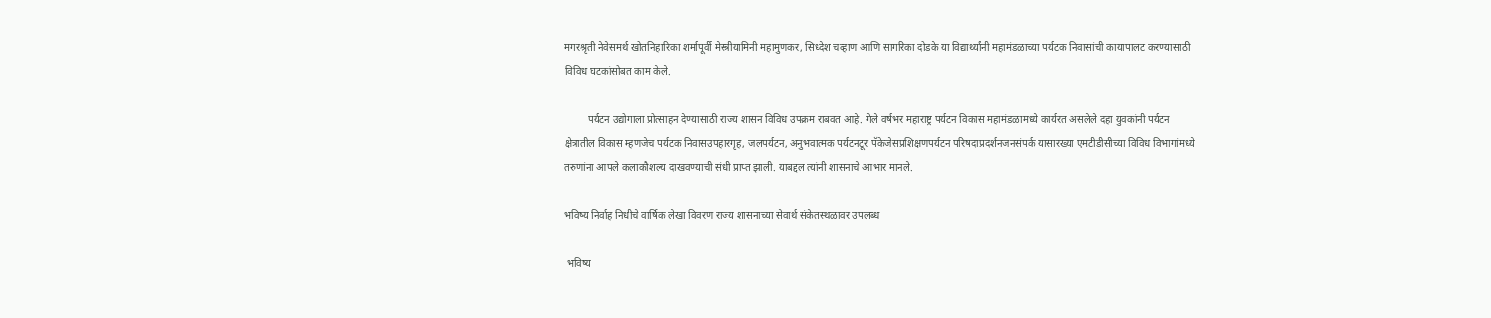मगरश्रृती नेवेसमर्थ खोतनिहारिका शर्मापूर्वी मेस्त्रीयामिनी महामुणकर, सिध्देश चव्हाण आणि सागरिका दोडके या विद्यार्थ्यांनी महामंडळाच्या पर्यटक निवासांची कायापालट करण्यासाठी विविध घटकांसोबत काम केले.

         पर्यटन उद्योगाला प्रोत्साहन देण्यासाठी राज्य शासन विविध उपक्रम राबवत आहे. गेले वर्षभर महाराष्ट्र पर्यटन विकास महामंडळामध्ये कार्यरत असलेले दहा युवकांनी पर्यटन क्षेत्रातील विकास म्हणजेच पर्यटक निवासउपहारगृह, जलपर्यटन, अनुभवात्मक पर्यटनटूर पॅकेजेसप्रशिक्षणपर्यटन परिषदाप्रदर्शनजनसंपर्क यासारख्या एमटीडीसीच्या विविध विभागांमध्ये तरुणांना आपले कलाकौशल्य दाखवण्याची संधी प्राप्त झाली. याबद्दल त्यांनी शासनाचे आभार मानले.

भविष्य निर्वाह निधीचे वार्षिक लेखा विवरण राज्य शासनाच्या सेवार्थ संकेतस्थळावर उपलब्ध

 भविष्य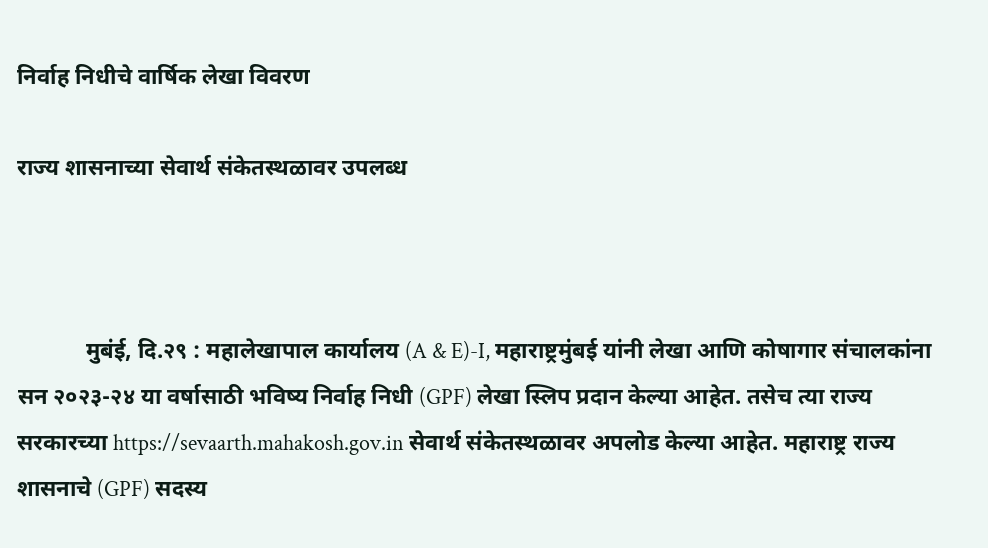निर्वाह निधीचे वार्षिक लेखा विवरण

राज्य शासनाच्या सेवार्थ संकेतस्थळावर उपलब्ध



            मुबंई, दि.२९ : महालेखापाल कार्यालय (A & E)-I, महाराष्ट्रमुंबई यांनी लेखा आणि कोषागार संचालकांना सन २०२३-२४ या वर्षासाठी भविष्य निर्वाह निधी (GPF) लेखा स्लिप प्रदान केल्या आहेत. तसेच त्या राज्य सरकारच्या https://sevaarth.mahakosh.gov.in सेवार्थ संकेतस्थळावर अपलोड केल्या आहेत. महाराष्ट्र राज्य शासनाचे (GPF) सदस्य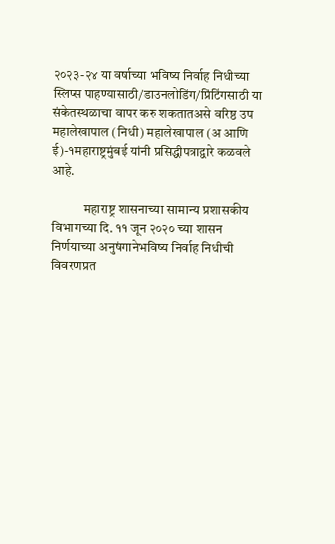२०२३-२४ या वर्षाच्या भविष्य निर्वाह निधीच्या  स्लिप्स पाहण्यासाठी/डाउनलोडिंग/प्रिंटिंगसाठी या संकेतस्थळाचा वापर करु शकतातअसे वरिष्ठ उप महालेखापाल (निधी) महालेखापाल (अ आणि ई)-१महाराष्ट्रमुंबई यांनी प्रसिद्धीपत्राद्वारे कळवले आहे.

            महाराष्ट्र शासनाच्या सामान्य प्रशासकीय विभागच्या दि. ११ जून २०२० च्या शासन निर्णयाच्या अनुषंगानेभविष्य निर्वाह निधीची विवरणप्रत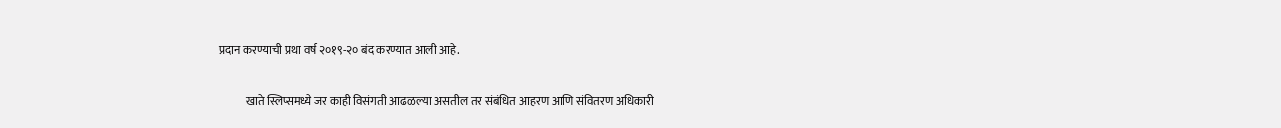प्रदान करण्याची प्रथा वर्ष २०१९-२० बंद करण्यात आली आहे.

            खाते स्लिप्समध्ये जर काही विसंगती आढळल्या असतील तर संबंधित आहरण आणि संवितरण अधिकारी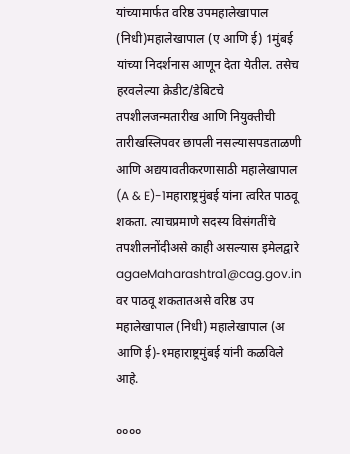यांच्यामार्फत वरिष्ठ उपमहालेखापाल (निधी)महालेखापाल (ए आणि ई) 1मुंबई यांच्या निदर्शनास आणून देता येतील. तसेच  हरवलेल्या क्रेडीट/डेबिटचे तपशीलजन्मतारीख आणि नियुक्तीची तारीखस्लिपवर छापली नसल्यासपडताळणी आणि अद्ययावतीकरणासाठी महालेखापाल (A & E)-1महाराष्ट्रमुंबई यांना त्वरित पाठवू शकता. त्याचप्रमाणे सदस्य विसंगतींचे तपशीलनोंदीअसे काही असल्यास इमेलद्वारे agaeMaharashtra1@cag.gov.in वर पाठवू शकतातअसे वरिष्ठ उप महालेखापाल (निधी) महालेखापाल (अ आणि ई)-१महाराष्ट्रमुंबई यांनी कळविले आहे.

००००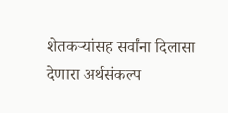शेतकऱ्यांसह सर्वांना दिलासा देणारा अर्थसंकल्प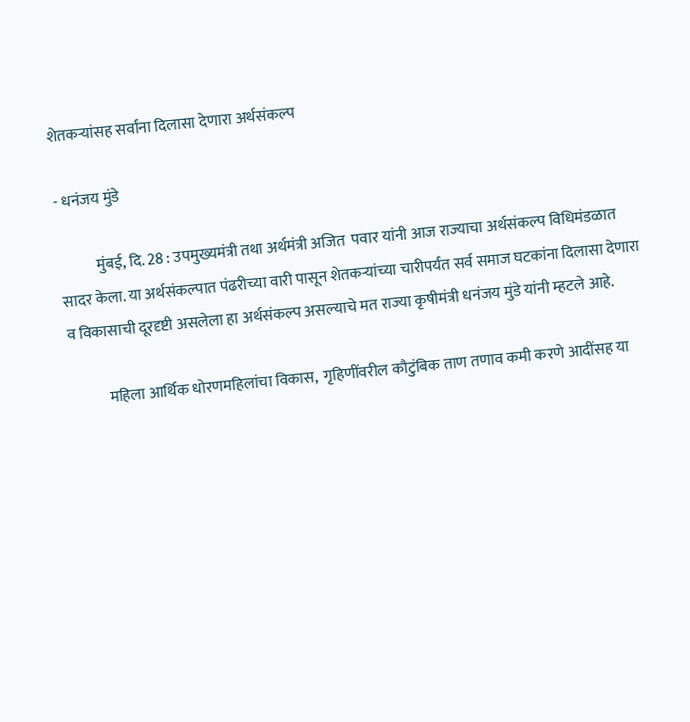शेतकऱ्यांसह सर्वांना दिलासा देणारा अर्थसंकल्प

- धनंजय मुंडे

            मुंबई, दि. 28 : उपमुख्यमंत्री तथा अर्थमंत्री अजित  पवार यांनी आज राज्याचा अर्थसंकल्प विधिमंडळात सादर केला. या अर्थसंकल्पात पंढरीच्या वारी पासून शेतकऱ्यांच्या चारीपर्यंत सर्व समाज घटकांना दिलासा देणारा व विकासाची दूरदृष्टी असलेला हा अर्थसंकल्प असल्याचे मत राज्या कृषीमंत्री धनंजय मुंडे यांनी म्हटले आहे.

            महिला आर्थिक धोरणमहिलांचा विकास,  गृहिणींवरील कौटुंबिक ताण तणाव कमी करणे आदींसह या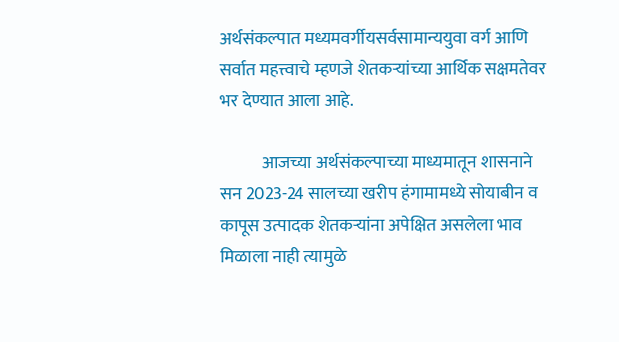अर्थसंकल्पात मध्यमवर्गीयसर्वसामान्ययुवा वर्ग आणि सर्वात महत्त्वाचे म्हणजे शेतकऱ्यांच्या आर्थिक सक्षमतेवर भर देण्यात आला आहे.

            आजच्या अर्थसंकल्पाच्या माध्यमातून शासनाने सन 2023-24 सालच्या खरीप हंगामामध्ये सोयाबीन व कापूस उत्पादक शेतकऱ्यांना अपेक्षित असलेला भाव मिळाला नाही त्यामुळे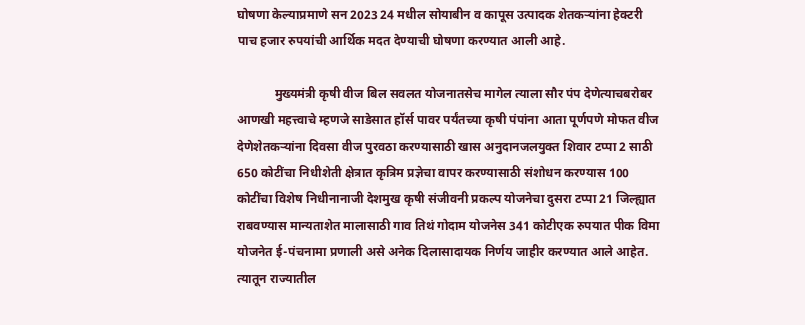घोषणा केल्याप्रमाणे सन 2023 24 मधील सोयाबीन व कापूस उत्पादक शेतकऱ्यांना हेक्टरी पाच हजार रुपयांची आर्थिक मदत देण्याची घोषणा करण्यात आली आहे.

            मुख्यमंत्री कृषी वीज बिल सवलत योजनातसेच मागेल त्याला सौर पंप देणेत्याचबरोबर आणखी महत्त्वाचे म्हणजे साडेसात हॉर्स पावर पर्यंतच्या कृषी पंपांना आता पूर्णपणे मोफत वीज देणेशेतकऱ्यांना दिवसा वीज पुरवठा करण्यासाठी खास अनुदानजलयुक्त शिवार टप्पा 2 साठी 650 कोटींचा निधीशेती क्षेत्रात कृत्रिम प्रज्ञेचा वापर करण्यासाठी संशोधन करण्यास 100 कोटींचा विशेष निधीनानाजी देशमुख कृषी संजीवनी प्रकल्प योजनेचा दुसरा टप्पा 21 जिल्ह्यात राबवण्यास मान्यताशेत मालासाठी गाव तिथं गोदाम योजनेस 341 कोटीएक रुपयात पीक विमा योजनेत ई-पंचनामा प्रणाली असे अनेक दिलासादायक निर्णय जाहीर करण्यात आले आहेत. त्यातून राज्यातील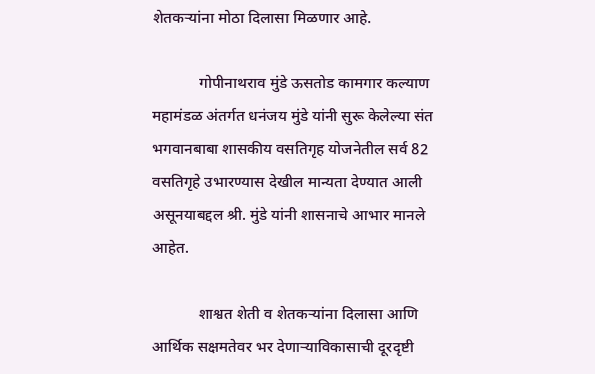शेतकऱ्यांना मोठा दिलासा मिळणार आहे.

            गोपीनाथराव मुंडे ऊसतोड कामगार कल्याण महामंडळ अंतर्गत धनंजय मुंडे यांनी सुरू केलेल्या संत भगवानबाबा शासकीय वसतिगृह योजनेतील सर्व 82 वसतिगृहे उभारण्यास देखील मान्यता देण्यात आली असूनयाबद्दल श्री. मुंडे यांनी शासनाचे आभार मानले आहेत.

            शाश्वत शेती व शेतकऱ्यांना दिलासा आणि आर्थिक सक्षमतेवर भर देणाऱ्याविकासाची दूरदृष्टी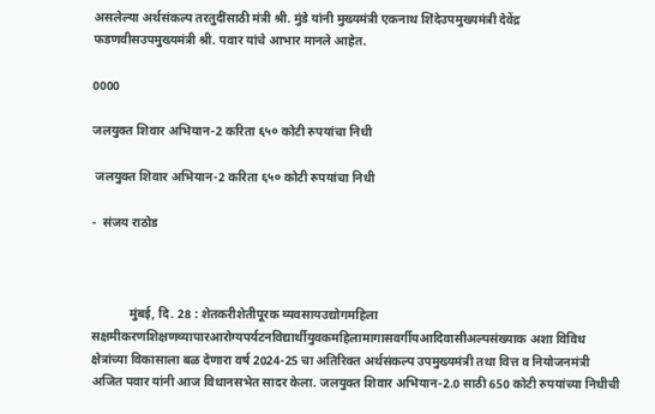असलेल्या अर्थसंकल्प तरतुदींसाठी मंत्री श्री. मुंडे यांनी मुख्यमंत्री एकनाथ शिंदेउपमुख्यमंत्री देवेंद्र फडणवीसउपमुख्यमंत्री श्री. पवार यांचे आभार मानले आहेत.

0000

जलयुक्त शिवार अभियान-2 करिता ६५० कोटी रुपयांचा निधी

 जलयुक्त शिवार अभियान-2 करिता ६५० कोटी रुपयांचा निधी

-  संजय राठोड



            मुंबई, दि. 28 : शेतकरीशेतीपूरक व्यवसायउद्योगमहिला सक्षमीकरणशिक्षणव्यापारआरोग्यपर्यटनविद्यार्थीयुवकमहिलामागासवर्गीयआदिवासीअल्पसंख्याक अशा विविध क्षेत्रांच्या विकासाला बळ देणारा वर्ष 2024-25 चा अतिरिक्त अर्थसंकल्प उपमुख्यमंत्री तथा वित्त व नियोजनमंत्री अजित पवार यांनी आज विधानसभेत सादर केला. जलयुक्त शिवार अभियान-2.0 साठी 650 कोटी रुपयांच्या निधीची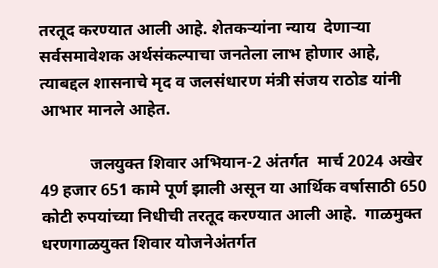तरतूद करण्यात आली आहे. शेतकऱ्यांना न्याय  देणाऱ्या  सर्वसमावेशक अर्थसंकल्पाचा जनतेला लाभ होणार आहे,  त्याबद्दल शासनाचे मृद व जलसंधारण मंत्री संजय राठोड यांनी आभार मानले आहेत.

            जलयुक्त शिवार अभियान-2 अंतर्गत  मार्च 2024 अखेर 49 हजार 651 कामे पूर्ण झाली असून या आर्थिक वर्षासाठी 650 कोटी रुपयांच्या निधीची तरतूद करण्यात आली आहे.  गाळमुक्त धरणगाळयुक्त शिवार योजनेअंतर्गत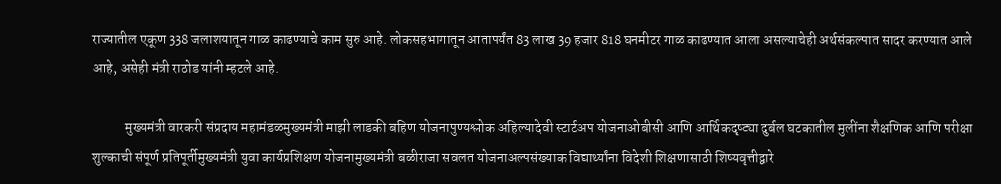राज्यातील एकूण 338 जलाशयातून गाळ काढण्याचे काम सुरु आहे. लोकसहभागातून आतापर्यंत 83 लाख 39 हजार 818 घनमीटर गाळ काढण्यात आला असल्याचेही अर्थसंकल्पात सादर करण्यात आले आहे, असेही मंत्री राठोड यांनी म्हटले आहे.

            मुख्यमंत्री वारकरी संप्रदाय महामंडळमुख्यमंत्री माझी लाडकी बहिण योजनापुण्यश्लोक अहिल्यादेवी स्टार्टअप योजनाओबीसी आणि आर्थिकदृष्ट्या दुर्बल घटकातील मुलींना शैक्षणिक आणि परीक्षा शुल्काची संपूर्ण प्रतिपूर्तीमुख्यमंत्री युवा कार्यप्रशिक्षण योजनामुख्यमंत्री बळीराजा सवलत योजनाअल्पसंख्याक विद्यार्थ्यांना विदेशी शिक्षणासाठी शिष्यवृत्तीद्वारे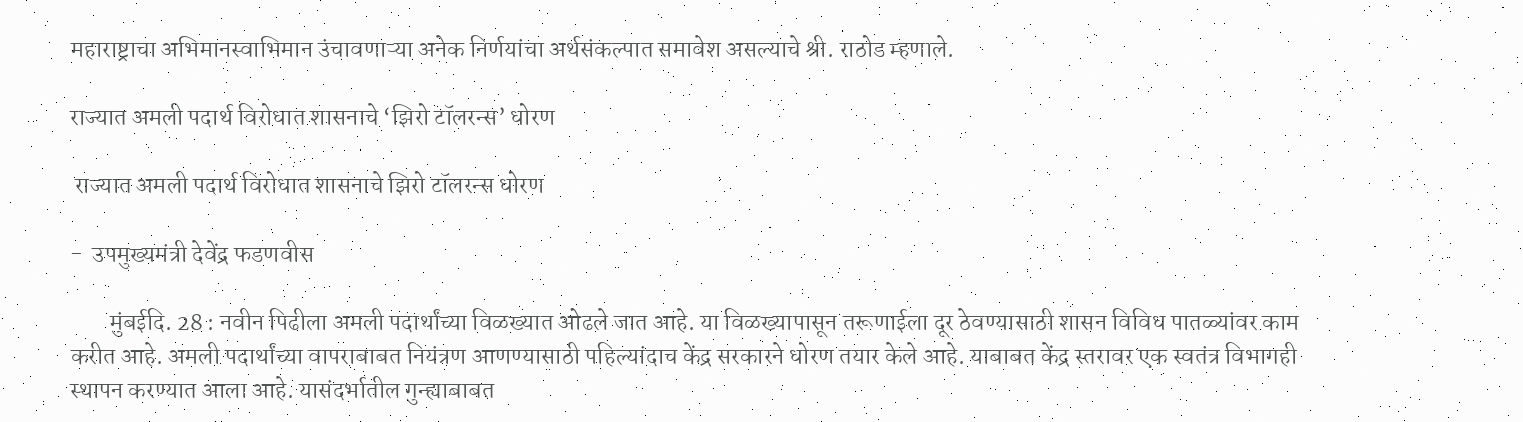महाराष्ट्राचा अभिमानस्वाभिमान उंचावणाऱ्या अनेक निर्णयांचा अर्थसंकल्पात समावेश असल्याचे श्री. राठोड म्हणाले.

राज्यात अमली पदार्थ विरोधात शासनाचे ‘झिरो टॉलरन्स’ धोरण

 राज्यात अमली पदार्थ विरोधात शासनाचे झिरो टॉलरन्स धोरण

-  उपमुख्यमंत्री देवेंद्र फडणवीस

        मुंबईदि. 28 : नवीन पिढीला अमली पदार्थांच्या विळख्यात ओढले जात आहे. या विळख्यापासून तरूणाईला दूर ठेवण्यासाठी शासन विविध पातळ्यांवर काम करीत आहे. अमली पदार्थांच्या वापराबाबत नियंत्रण आणण्यासाठी पहिल्यांदाच केंद्र सरकारने धोरण तयार केले आहे. याबाबत केंद्र स्तरावर एक स्वतंत्र विभागही स्थापन करण्यात आला आहे. यासंदर्भातील गुन्ह्याबाबत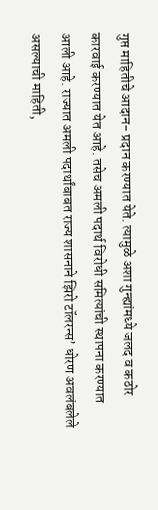गुप्त माहितीचे आदान- प्रदान करण्यात येते. त्यामुळे अशा गुन्ह्यांमध्ये जलद व कठोर कारवाई करण्यात येत आहे. तसेच अमली पदार्थ विरोधी समित्यांची स्थापना करण्यात आली आहे. राज्यात अमली पदार्थांबाबत राज्य शासनाने झिरो टॉलरन्स’ धोरण अवलंबलेले असल्याची माहिती,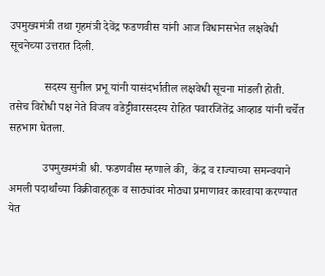उपमुख्यमंत्री तथा गृहमंत्री देवेंद्र फडणवीस यांनी आज विधानसभेत लक्षवेधी सूचनेच्या उत्तरात दिली.

            सदस्य सुनील प्रभू यांनी यासंदर्भातील लक्षवेधी सूचना मांडली होती. तसेच विरोधी पक्ष नेते विजय वडेट्टीवारसदस्य रोहित पवारजितेंद्र आव्हाड यांनी चर्चेत सहभाग घेतला.

            उपमुख्यमंत्री श्री. फडणवीस म्हणाले की,  केंद्र व राज्याच्या समन्वयाने अमली पदार्थांच्या विक्रीवाहतूक व साठ्यांवर मोठ्या प्रमाणावर कारवाया करण्यात येत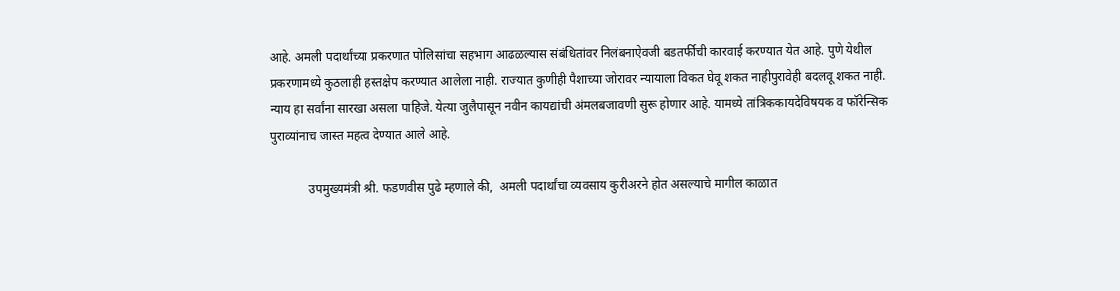आहे. अमली पदार्थांच्या प्रकरणात पोलिसांचा सहभाग आढळल्यास संबंधितांवर निलंबनाऐवजी बडतर्फीची कारवाई करण्यात येत आहे. पुणे येथील प्रकरणामध्ये कुठलाही हस्तक्षेप करण्यात आलेला नाही. राज्यात कुणीही पैशाच्या जोरावर न्यायाला विकत घेवू शकत नाहीपुरावेही बदलवू शकत नाही. न्याय हा सर्वांना सारखा असला पाहिजे. येत्या जुलैपासून नवीन कायद्यांची अंमलबजावणी सुरू होणार आहे. यामध्ये तांत्रिककायदेविषयक व फॉरेन्सिक पुराव्यांनाच जास्त महत्व देण्यात आले आहे.

            उपमुख्यमंत्री श्री. फडणवीस पुढे म्हणाले की,  अमली पदार्थांचा व्यवसाय कुरीअरने होत असल्याचे मागील काळात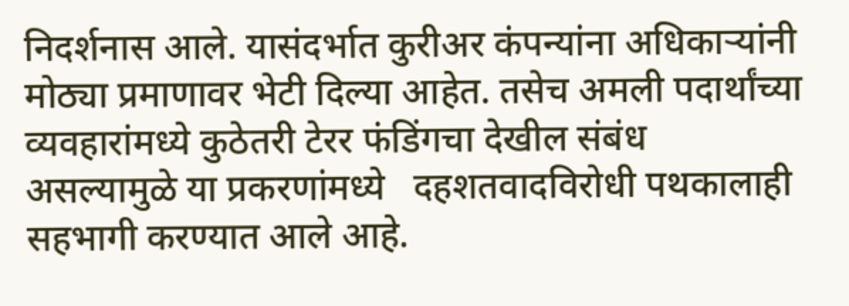निदर्शनास आले. यासंदर्भात कुरीअर कंपन्यांना अधिकाऱ्यांनी मोठ्या प्रमाणावर भेटी दिल्या आहेत. तसेच अमली पदार्थांच्या व्यवहारांमध्ये कुठेतरी टेरर फंडिंगचा देखील संबंध असल्यामुळे या प्रकरणांमध्ये   दहशतवादविरोधी पथकालाही सहभागी करण्यात आले आहे.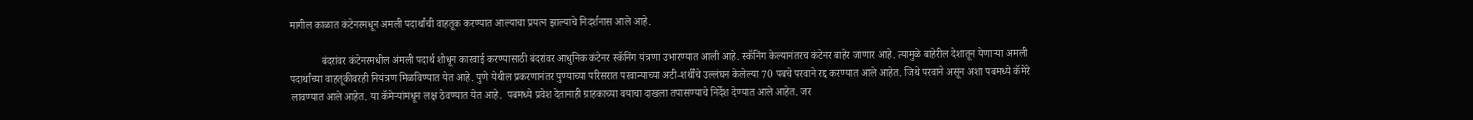मागील काळात कंटेनरमधून अमली पदार्थांची वाहतूक करण्यात आल्याचा प्रयत्न झाल्याचे निदर्शनास आले आहे.

            बंदरांवर कंटेनरमधील अंमली पदार्थ शोधून कारवाई करण्यासाठी बंदरांवर आधुनिक कंटेनर स्कॅनिंग यंत्रणा उभारण्यात आली आहे. स्कॅनिंग केल्यानंतरच कंटेनर बाहेर जाणार आहे. त्यामुळे बाहेरील देशातून येणाऱ्या अमली पदार्थांच्या वाहतूकीवरही नियंत्रण मिळविण्यात येत आहे. पुणे येथील प्रकरणानंतर पुण्याच्या परिसरात परवान्याच्या अटी-शर्थींचे उल्लंघन केलेल्या 70 पबचे परवाने रद्द करण्यात आले आहेत. जिथे परवाने असून अशा पबमध्ये कॅमेरे लावण्यात आले आहेत. या कॅमेऱ्यांमधून लक्ष ठेवण्यात येत आहे.  पबमध्ये प्रवेश देतानाही ग्राहकाच्या वयाचा दाखला तपासण्याचे निर्देश देण्यात आले आहेत. जर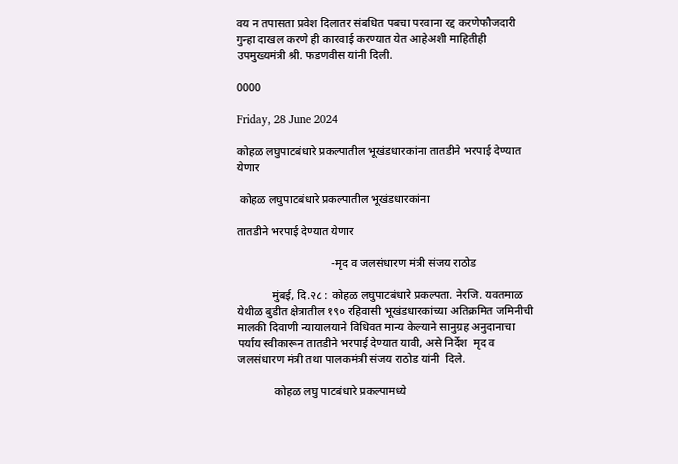वय न तपासता प्रवेश दिलातर संबधित पबचा परवाना रद्द करणेफौजदारी गुन्हा दाखल करणे ही कारवाई करण्यात येत आहेअशी माहितीही उपमुख्यमंत्री श्री. फडणवीस यांनी दिली.

0000

Friday, 28 June 2024

कोहळ लघुपाटबंधारे प्रकल्पातील भूखंडधारकांना तातडीने भरपाई देण्यात येणार

 कोहळ लघुपाटबंधारे प्रकल्पातील भूखंडधारकांना

तातडीने भरपाई देण्यात येणार

                                 -मृद व जलसंधारण मंत्री संजय राठोड

            मुंबई, दि.२८ : कोहळ लघुपाटबंधारे प्रकल्पता. नेरजि. यवतमाळ येथीळ बुडीत क्षेत्रातील १९० रहिवासी भूखंडधारकांच्या अतिक्रमित जमिनीची मालकी दिवाणी न्यायालयाने विधिवत मान्य केल्याने सानुग्रह अनुदानाचा पर्याय स्वीकारून तातडीने भरपाई देण्यात यावी, असे निर्देश  मृद व जलसंधारण मंत्री तथा पालकमंत्री संजय राठोड यांनी  दिले.

             कोहळ लघु पाटबंधारे प्रकल्पामध्ये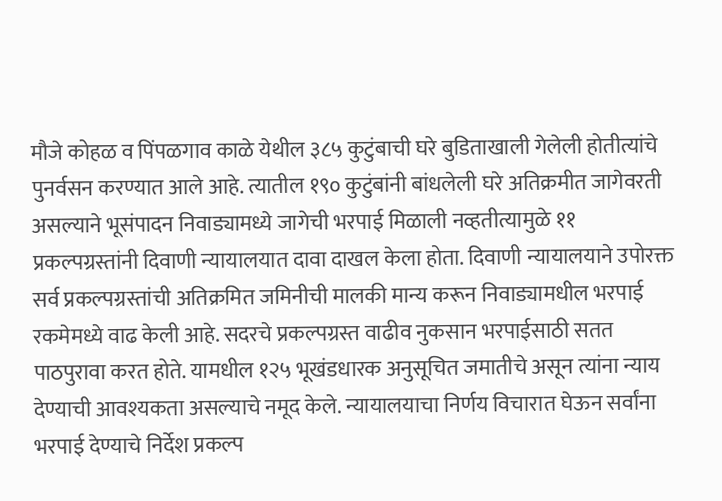मौजे कोहळ व पिंपळगाव काळे येथील ३८५ कुटुंबाची घरे बुडिताखाली गेलेली होतीत्यांचे पुनर्वसन करण्यात आले आहे. त्यातील १९० कुटुंबांनी बांधलेली घरे अतिक्रमीत जागेवरती असल्याने भूसंपादन निवाड्यामध्ये जागेची भरपाई मिळाली नव्हतीत्यामुळे ११  प्रकल्पग्रस्तांनी दिवाणी न्यायालयात दावा दाखल केला होता. दिवाणी न्यायालयाने उपोरक्त सर्व प्रकल्पग्रस्तांची अतिक्रमित जमिनीची मालकी मान्य करून निवाड्यामधील भरपाई रकमेमध्ये वाढ केली आहे. सदरचे प्रकल्पग्रस्त वाढीव नुकसान भरपाईसाठी सतत पाठपुरावा करत होते. यामधील १२५ भूखंडधारक अनुसूचित जमातीचे असून त्यांना न्याय देण्याची आवश्यकता असल्याचे नमूद केले. न्यायालयाचा निर्णय विचारात घेऊन सर्वांना भरपाई देण्याचे निर्देश प्रकल्प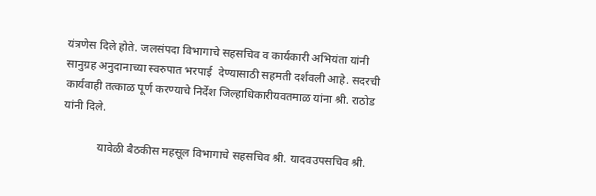यंत्रणेस दिले होते. जलसंपदा विभागाचे सहसचिव व कार्यकारी अभियंता यांनी सानुग्रह अनुदानाच्या स्वरुपात भरपाई  देण्यासाठी सहमती दर्शवली आहे. सदरची कार्यवाही तत्काळ पूर्ण करण्याचे निर्देश जिल्हाधिकारीयवतमाळ यांना श्री. राठोड यांनी दिले.

            यावेळी बैठकीस महसूल विभागाचे सहसचिव श्री. यादवउपसचिव श्री.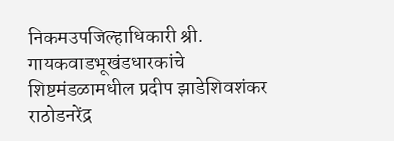निकमउपजिल्हाधिकारी श्री. गायकवाडभूखंडधारकांचे शिष्टमंडळामधील प्रदीप झाडेशिवशंकर राठोडनरेंद्र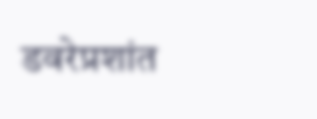डवरेप्रशांत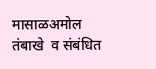मासाळअमोल तंबाखे  व संबंधित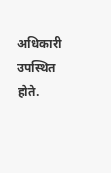अधिकारी उपस्थित होते.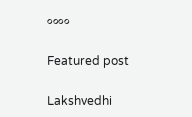००००

Featured post

Lakshvedhi